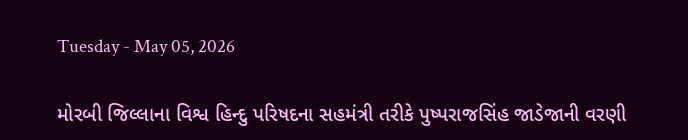Tuesday - May 05, 2026

મોરબી જિલ્લાના વિશ્વ હિન્દુ પરિષદના સહમંત્રી તરીકે પુષ્પરાજસિંહ જાડેજાની વરણી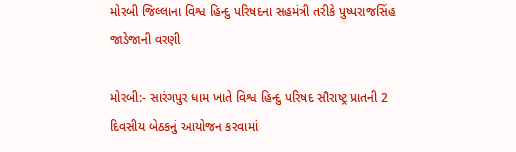મોરબી જિલ્લાના વિશ્વ હિન્દુ પરિષદના સહમંત્રી તરીકે પુષ્પરાજસિંહ જાડેજાની વરણી

મોરબી:- સારંગપુર ધામ ખાતે વિશ્વ હિન્દુ પરિષદ સૌરાષ્ટ્ર પ્રાતની 2 દિવસીય બેઠકનું આયોજન કરવામાં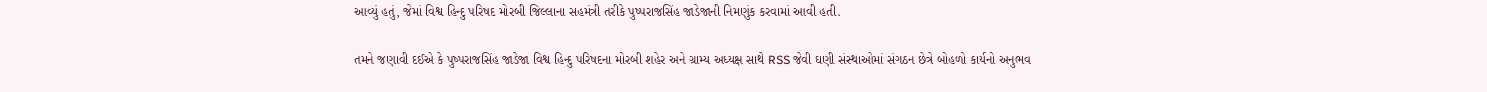આવ્યું હતું, જેમાં વિશ્વ હિન્દુ પરિષદ મોરબી જિલ્લાના સહમંત્રી તરીકે પુષ્પરાજસિંહ જાડેજાની નિમણુંક કરવામાં આવી હતી.

તમને જણાવી દઈએ કે પુષ્પરાજસિંહ જાડેજા વિશ્વ હિન્દુ પરિષદના મોરબી શહેર અને ગ્રામ્ય અધ્યક્ષ સાથે RSS જેવી ઘણી સંસ્થાઓમાં સંગઠન છેત્રે બોહળો કાર્યનો અનુભવ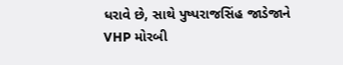ધરાવે છે, સાથે પુષ્પરાજસિંહ જાડેજાને VHP મોરબી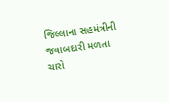જિલ્લાના સહમંત્રીની જવાબદારી મળતા ચારો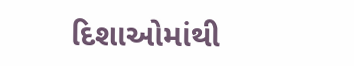દિશાઓમાંથી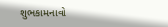શુભકામનાવો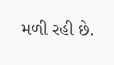મળી રહી છે.